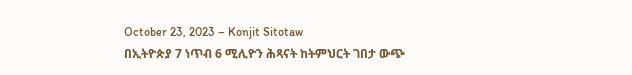October 23, 2023 – Konjit Sitotaw
በኢትዮጵያ 7 ነጥብ 6 ሚሊዮን ሕጻናት ከትምህርት ገበታ ውጭ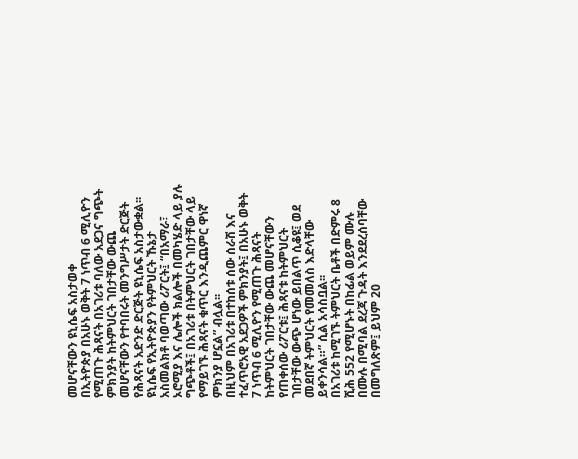መሆናቸውን ዩኒሴፍ አስታወቀ
በኢትዮጵያ በአሁኑ ወቅት 7 ነጥብ 6 ሚሊዮን የሚጠጉ ሕጻናት በአገሪቱ ባለው አደጋና ግጭት ምክንያት ከትምህርት ገበታቸው ውጨ መሆናቸውን የተባበሩት መንግሥታት ድርጅት የሕጻናት አድንድ ድርጅት ዩኒሴፍ አስታውቋል፡፡
ዩኒሴፍ የኢትዮጵያን የትምህርት ኹኔታ አስመልክቶ ባወጣው ሪፖርት፤ “በአማራ፣ ኦሮሚያ እና ሌሎች ክልሎች በመካሄድ ላይ ያሉ ግጭቶች፤ በአገሪቱ በትምህርት ገበታቸው ላይ የማይገኙ ሕጻናት ቁጥር እንዲጨምር ዋነኛ ምክንያ ሆኗል” ብሏል፡፡
በዚህም በአገሪቱ በተከሰቱ ሰው ሰራሽ እና ተፈጥሮአዊ አደጋዎች ምክንያት፤ በአሁኑ ወቅት 7 ነጥብ 6 ሚሊዮን የሚጠጉ ሕጻናት ከትምህርት ገበታቸው ውጨ መሆናቸውን የጠቀሰው ሪፖርቱ፤ ሕጻናቱ ከትምህርት ገበታቸው ውጭ ሆነው ይበልጥ ሲቆዩ፤ ወደ መደበኛ ትምህርት የመመለስ እድላቸው ይቀንሳል።” ሲል አሳስቧል፡፡
በአገሪቱ ከሚገኙ ትምህርት ቤቶች በድምሩ 8 ሺሕ 552 የሚሆኑት በከፊል ወይም ሙሉ በሙሉ በሚባል ደረጃ ጉዳት እንደደረሰባቸው በመግለጽም፤ ይህም 20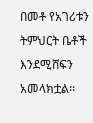በመቶ የአገሪቱን ትምህርት ቤቶች እንደሚሸፍን አመላክቷል፡፡